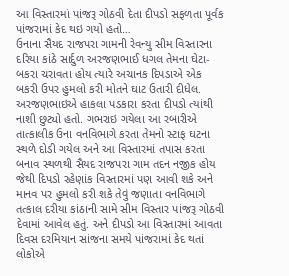આ વિસ્તારમાં પાંજરૂ ગોઠવી દેતા દીપડો સફળતા પૂર્વક પાંજરામાં કેદ થઇ ગયો હતો…
ઉનાના સૈયદ રાજપરા ગામની રેવન્યુ સીમ વિસ્તારના દરિયા કાંઠે સાર્દુળ અરજણભાઈ ધગલ તેમના ઘેટા-બકરા ચરાવતા હોય ત્યારે અચાનક દિપડાએ એક બકરી ઉપર હુમલો કરી મોતને ઘાટ ઉતારી દીધેલ. અરજણભાઇએ હાકલા પડકારા કરતા દીપડો ત્યાંથી નાશી છુટ્યો હતો. ગભરાઇ ગયેલા આ રબારીએ તાત્કાલીક ઉના વનવિભાગે કરતા તેમનો સ્ટાફ ઘટના સ્થળે દોડી ગયેલ અને આ વિસ્તારમાં તપાસ કરતા બનાવ સ્થળથી સૈયદ રાજપરા ગામ તદન નજીક હોય જેથી દિપડો રહેણાંક વિસ્તારમાં પણ આવી શકે અને માનવ પર હુમલો કરી શકે તેવું જણાતા વનવિભાગે તત્કાલ દરીયા કાંઠાની સામે સીમ વિસ્તાર પાંજરૂ ગોઠવી દેવામાં આવેલ હતું. અને દીપડો આ વિસ્તારમાં આવતા દિવસ દરમિયાન સાંજના સમયે પાંજરામાં કેદ થતાં લોકોએ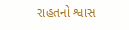રાહતનો શ્વાસ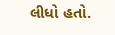લીધો હતો.